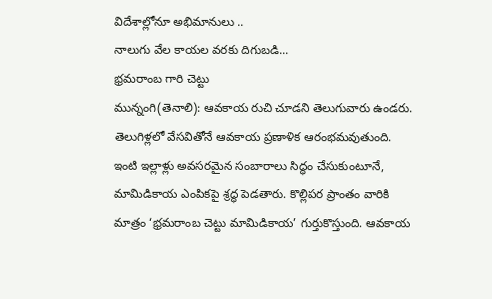విదేశాల్లోనూ అభిమానులు ..
నాలుగు వేల కాయల వరకు దిగుబడి...
భ్రమరాంబ గారి చెట్టు
మున్నంగి(తెనాలి): ఆవకాయ రుచి చూడని తెలుగువారు ఉండరు. తెలుగిళ్లలో వేసవితోనే ఆవకాయ ప్రణాళిక ఆరంభమవుతుంది. ఇంటి ఇల్లాళ్లు అవసరమైన సంబారాలు సిద్ధం చేసుకుంటూనే, మామిడికాయ ఎంపికపై శ్రద్ధ పెడతారు. కొల్లిపర ప్రాంతం వారికి మాత్రం ‘భ్రమరాంబ చెట్టు మామిడికాయ’ గుర్తుకొస్తుంది. ఆవకాయ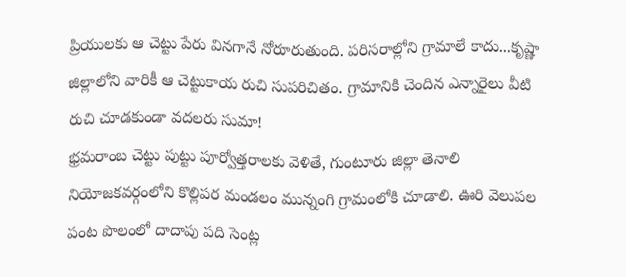ప్రియులకు ఆ చెట్టు పేరు వినగానే నోరూరుతుంది. పరిసరాల్లోని గ్రామాలే కాదు...కృష్ణా జిల్లాలోని వారికీ ఆ చెట్టుకాయ రుచి సుపరిచితం. గ్రామానికి చెందిన ఎన్నారైలు వీటి రుచి చూడకుండా వదలరు సుమా!
భ్రమరాంబ చెట్టు పుట్టు పూర్వోత్తరాలకు వెళితే, గుంటూరు జిల్లా తెనాలి నియోజకవర్గంలోని కొల్లిపర మండలం మున్నంగి గ్రామంలోకి చూడాలి. ఊరి వెలుపల పంట పొలంలో దాదాపు పది సెంట్ల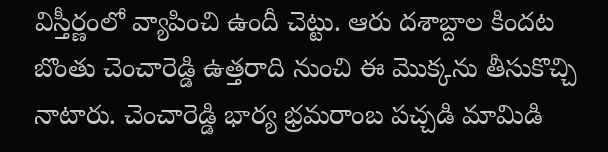విస్తీర్ణంలో వ్యాపించి ఉందీ చెట్టు. ఆరు దశాబ్దాల కిందట బొంతు చెంచారెడ్డి ఉత్తరాది నుంచి ఈ మొక్కను తీసుకొచ్చి నాటారు. చెంచారెడ్డి భార్య భ్రమరాంబ పచ్చడి మామిడి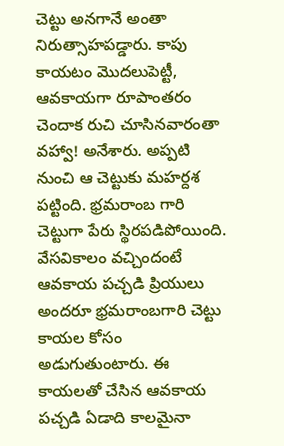చెట్టు అనగానే అంతా నిరుత్సాహపడ్డారు. కాపు కాయటం మొదలుపెట్టీ, ఆవకాయగా రూపాంతరం చెందాక రుచి చూసినవారంతా వహ్వా! అనేశారు. అప్పటి నుంచి ఆ చెట్టుకు మహర్దశ పట్టింది. భ్రమరాంబ గారి చెట్టుగా పేరు స్థిరపడిపోయింది.
వేసవికాలం వచ్చిందంటే ఆవకాయ పచ్చడి ప్రియులు అందరూ భ్రమరాంబగారి చెట్టు కాయల కోసం అడుగుతుంటారు. ఈ కాయలతో చేసిన ఆవకాయ పచ్చడి ఏడాది కాలమైనా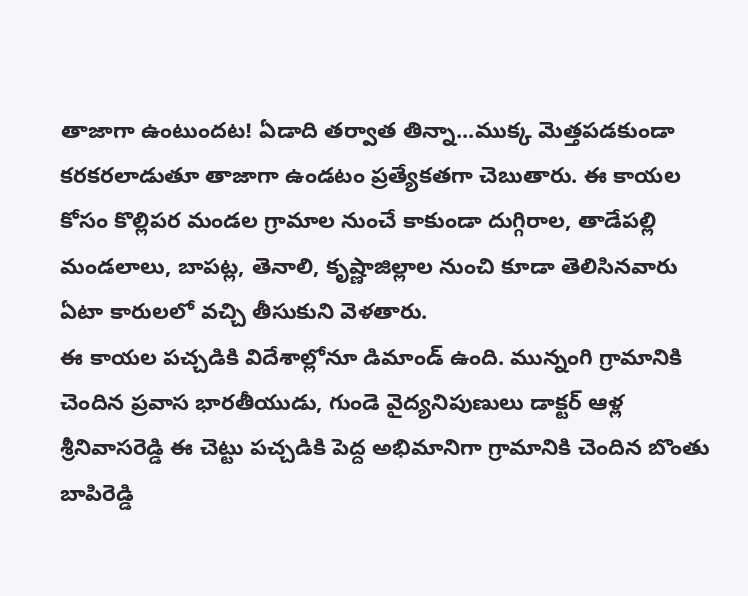తాజాగా ఉంటుందట! ఏడాది తర్వాత తిన్నా...ముక్క మెత్తపడకుండా కరకరలాడుతూ తాజాగా ఉండటం ప్రత్యేకతగా చెబుతారు. ఈ కాయల కోసం కొల్లిపర మండల గ్రామాల నుంచే కాకుండా దుగ్గిరాల, తాడేపల్లి మండలాలు, బాపట్ల, తెనాలి, కృష్ణాజిల్లాల నుంచి కూడా తెలిసినవారు ఏటా కారులలో వచ్చి తీసుకుని వెళతారు.
ఈ కాయల పచ్చడికి విదేశాల్లోనూ డిమాండ్ ఉంది. మున్నంగి గ్రామానికి చెందిన ప్రవాస భారతీయుడు, గుండె వైద్యనిపుణులు డాక్టర్ ఆళ్ల శ్రీనివాసరెడ్డి ఈ చెట్టు పచ్చడికి పెద్ద అభిమానిగా గ్రామానికి చెందిన బొంతు బాపిరెడ్డి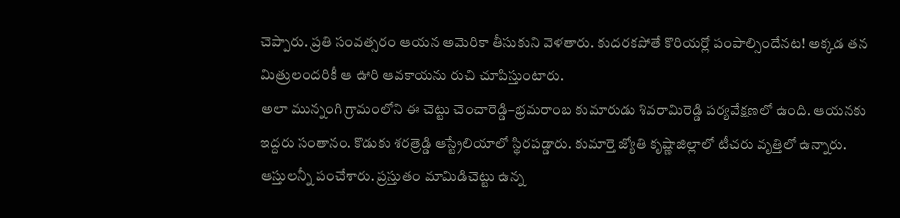చెప్పారు. ప్రతి సంవత్సరం ఆయన అమెరికా తీసుకుని వెళతారు. కుదరకపోతే కొరియర్లో పంపాల్సిందేనట! అక్కడ తన మిత్రులందరికీ ఆ ఊరి ఆవకాయను రుచి చూపిస్తుంటారు.
అలా మున్నంగి గ్రామంలోని ఈ చెట్టు చెంచారెడ్డి–భ్రమరాంబ కుమారుడు శివరామిరెడ్డి పర్యవేక్షణలో ఉంది. ఆయనకు ఇద్దరు సంతానం. కొడుకు శరత్రెడ్డి ఆస్ట్రేలియాలో స్థిరపడ్డారు. కుమార్తె జ్యోతి కృష్ణాజిల్లాలో టీచరు వృత్తిలో ఉన్నారు. ఆస్తులన్నీ పంచేశారు. ప్రస్తుతం మామిడిచెట్టు ఉన్న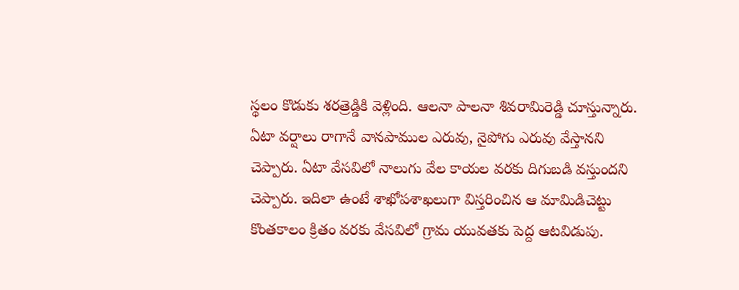స్థలం కొడుకు శరత్రెడ్డికి వెళ్లింది. ఆలనా పాలనా శివరామిరెడ్డి చూస్తున్నారు. ఏటా వర్షాలు రాగానే వానపాముల ఎరువు, నైపోగు ఎరువు వేస్తానని చెప్పారు. ఏటా వేసవిలో నాలుగు వేల కాయల వరకు దిగుబడి వస్తుందని చెప్పారు. ఇదిలా ఉంటే శాఖోపశాఖలుగా విస్తరించిన ఆ మామిడిచెట్టు కొంతకాలం క్రితం వరకు వేసవిలో గ్రామ యువతకు పెద్ద ఆటవిడుపు.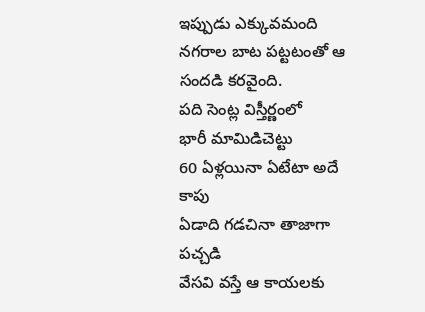ఇప్పుడు ఎక్కువమంది నగరాల బాట పట్టటంతో ఆ సందడి కరవైంది.
పది సెంట్ల విస్తీర్ణంలో
భారీ మామిడిచెట్టు
60 ఏళ్లయినా ఏటేటా అదే కాపు
ఏడాది గడచినా తాజాగా పచ్చడి
వేసవి వస్తే ఆ కాయలకు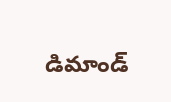డిమాండ్